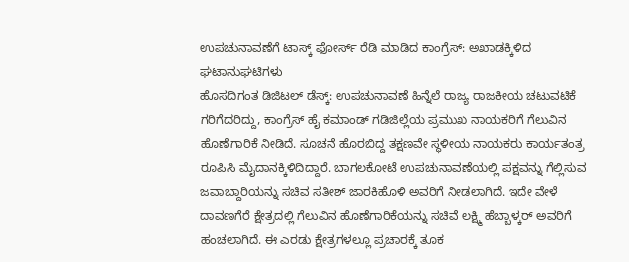ಉಪಚುನಾವಣೆಗೆ ಟಾಸ್ಕ್ ಫೋರ್ಸ್ ರೆಡಿ ಮಾಡಿದ ಕಾಂಗ್ರೆಸ್: ಅಖಾಡಕ್ಕಿಳಿದ ಘಟಾನುಘಟಿಗಳು
ಹೊಸದಿಗಂತ ಡಿಜಿಟಲ್ ಡೆಸ್ಕ್: ಉಪಚುನಾವಣೆ ಹಿನ್ನೆಲೆ ರಾಜ್ಯ ರಾಜಕೀಯ ಚಟುವಟಿಕೆ ಗರಿಗೆದರಿದ್ದು, ಕಾಂಗ್ರೆಸ್ ಹೈ ಕಮಾಂಡ್ ಗಡಿಜಿಲ್ಲೆಯ ಪ್ರಮುಖ ನಾಯಕರಿಗೆ ಗೆಲುವಿನ ಹೊಣೆಗಾರಿಕೆ ನೀಡಿದೆ. ಸೂಚನೆ ಹೊರಬಿದ್ದ ತಕ್ಷಣವೇ ಸ್ಥಳೀಯ ನಾಯಕರು ಕಾರ್ಯತಂತ್ರ ರೂಪಿಸಿ ಮೈದಾನಕ್ಕಿಳಿದಿದ್ದಾರೆ. ಬಾಗಲಕೋಟೆ ಉಪಚುನಾವಣೆಯಲ್ಲಿ ಪಕ್ಷವನ್ನು ಗೆಲ್ಲಿಸುವ ಜವಾಬ್ದಾರಿಯನ್ನು ಸಚಿವ ಸತೀಶ್ ಜಾರಕಿಹೊಳಿ ಅವರಿಗೆ ನೀಡಲಾಗಿದೆ. ಇದೇ ವೇಳೆ ದಾವಣಗೆರೆ ಕ್ಷೇತ್ರದಲ್ಲಿ ಗೆಲುವಿನ ಹೊಣೆಗಾರಿಕೆಯನ್ನು ಸಚಿವೆ ಲಕ್ಷ್ಮಿ ಹೆಬ್ಬಾಳ್ಕರ್ ಅವರಿಗೆ ಹಂಚಲಾಗಿದೆ. ಈ ಎರಡು ಕ್ಷೇತ್ರಗಳಲ್ಲೂ ಪ್ರಚಾರಕ್ಕೆ ತೂಕ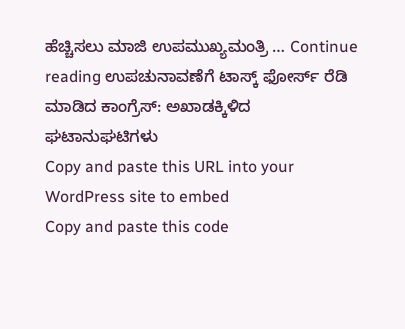ಹೆಚ್ಚಿಸಲು ಮಾಜಿ ಉಪಮುಖ್ಯಮಂತ್ರಿ … Continue reading ಉಪಚುನಾವಣೆಗೆ ಟಾಸ್ಕ್ ಫೋರ್ಸ್ ರೆಡಿ ಮಾಡಿದ ಕಾಂಗ್ರೆಸ್: ಅಖಾಡಕ್ಕಿಳಿದ ಘಟಾನುಘಟಿಗಳು
Copy and paste this URL into your WordPress site to embed
Copy and paste this code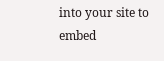into your site to embed